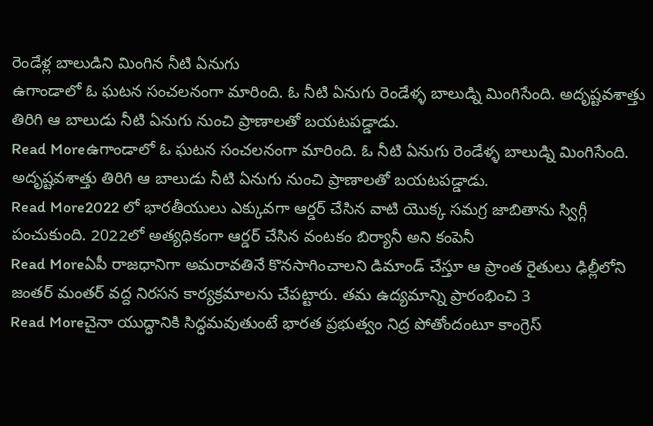రెండేళ్ల బాలుడిని మింగిన నీటి ఏనుగు
ఉగాండాలో ఓ ఘటన సంచలనంగా మారింది. ఓ నీటి ఏనుగు రెండేళ్ళ బాలుడ్ని మింగిసేంది. అదృష్టవశాత్తు తిరిగి ఆ బాలుడు నీటి ఏనుగు నుంచి ప్రాణాలతో బయటపడ్డాడు.
Read Moreఉగాండాలో ఓ ఘటన సంచలనంగా మారింది. ఓ నీటి ఏనుగు రెండేళ్ళ బాలుడ్ని మింగిసేంది. అదృష్టవశాత్తు తిరిగి ఆ బాలుడు నీటి ఏనుగు నుంచి ప్రాణాలతో బయటపడ్డాడు.
Read More2022 లో భారతీయులు ఎక్కువగా ఆర్డర్ చేసిన వాటి యొక్క సమగ్ర జాబితాను స్విగ్గీ పంచుకుంది. 2022లో అత్యధికంగా ఆర్డర్ చేసిన వంటకం బిర్యానీ అని కంపెనీ
Read Moreఏపీ రాజధానిగా అమరావతినే కొనసాగించాలని డిమాండ్ చేస్తూ ఆ ప్రాంత రైతులు ఢిల్లీలోని జంతర్ మంతర్ వద్ద నిరసన కార్యక్రమాలను చేపట్టారు. తమ ఉద్యమాన్ని ప్రారంభించి 3
Read Moreచైనా యుద్ధానికి సిద్ధమవుతుంటే భారత ప్రభుత్వం నిద్ర పోతోందంటూ కాంగ్రెస్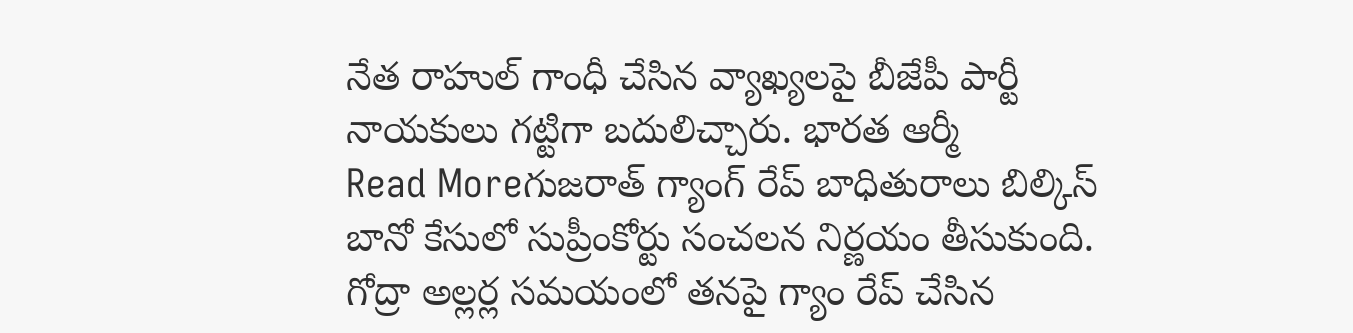నేత రాహుల్ గాంధీ చేసిన వ్యాఖ్యలపై బీజేపీ పార్టీ నాయకులు గట్టిగా బదులిచ్చారు. భారత ఆర్మీ
Read Moreగుజరాత్ గ్యాంగ్ రేప్ బాధితురాలు బిల్కిస్ బానో కేసులో సుప్రీంకోర్టు సంచలన నిర్ణయం తీసుకుంది. గోద్రా అల్లర్ల సమయంలో తనపై గ్యాం రేప్ చేసిన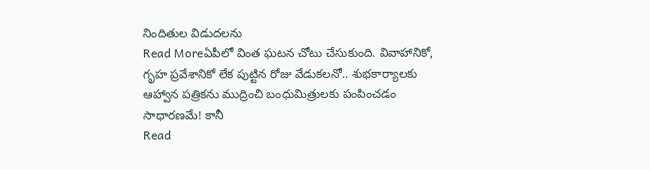నిందితుల విడుదలను
Read Moreఏపీలో వింత ఘటన చోటు చేసుకుంది. వివాహానికో, గృహ ప్రవేశానికో లేక పుట్టిన రోజు వేడుకలనో.. శుభకార్యాలకు ఆహ్వాన పత్రికను ముద్రించి బంధుమిత్రులకు పంపించడం సాధారణమే! కానీ
Read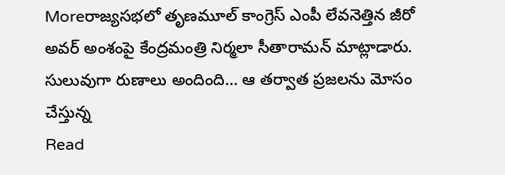Moreరాజ్యసభలో తృణమూల్ కాంగ్రెస్ ఎంపీ లేవనెత్తిన జీరో అవర్ అంశంపై కేంద్రమంత్రి నిర్మలా సీతారామన్ మాట్లాడారు. సులువుగా రుణాలు అందింది… ఆ తర్వాత ప్రజలను మోసం చేస్తున్న
Read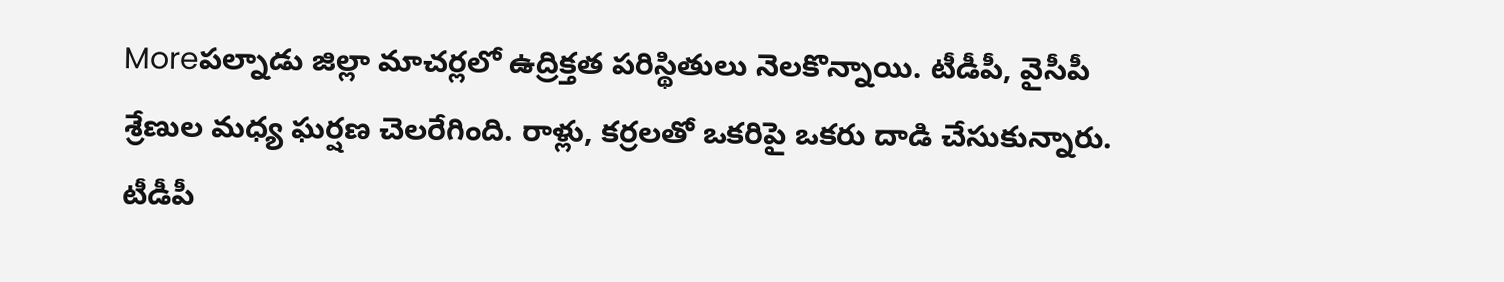Moreపల్నాడు జిల్లా మాచర్లలో ఉద్రిక్తత పరిస్థితులు నెలకొన్నాయి. టీడీపీ, వైసీపీ శ్రేణుల మధ్య ఘర్షణ చెలరేగింది. రాళ్లు, కర్రలతో ఒకరిపై ఒకరు దాడి చేసుకున్నారు. టీడీపీ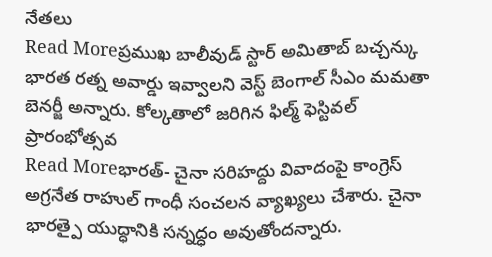నేతలు
Read Moreప్రముఖ బాలీవుడ్ స్టార్ అమితాబ్ బచ్చన్కు భారత రత్న అవార్డు ఇవ్వాలని వెస్ట్ బెంగాల్ సీఎం మమతా బెనర్జీ అన్నారు. కోల్కతాలో జరిగిన ఫిల్మ్ ఫెస్టివల్ ప్రారంభోత్సవ
Read Moreభారత్- చైనా సరిహద్దు వివాదంపై కాంగ్రెస్ అగ్రనేత రాహుల్ గాంధీ సంచలన వ్యాఖ్యలు చేశారు. చైనా భారత్పై యుద్ధానికి సన్నద్ధం అవుతోందన్నారు.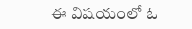ఈ విషయంలో ఓ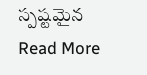స్పష్టమైన
Read More